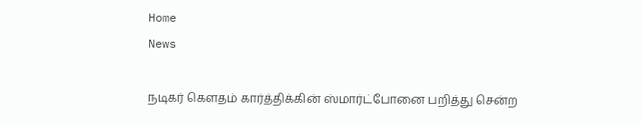Home
News

நடிகர் கெளதம் கார்த்திக்கின் ஸ்மார்ட்போனை பறித்து சென்ற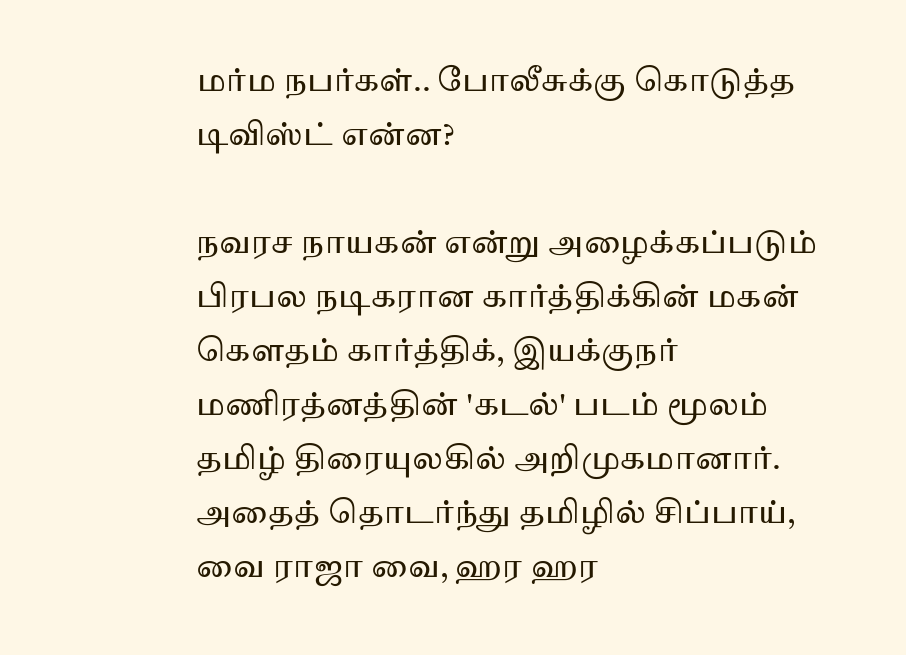மர்ம நபர்கள்.. போலீசுக்கு கொடுத்த டிவிஸ்ட் என்ன?

நவரச நாயகன் என்று அழைக்கப்படும் பிரபல நடிகரான கார்த்திக்கின் மகன் கெளதம் கார்த்திக், இயக்குநர் மணிரத்னத்தின் 'கடல்' படம் மூலம் தமிழ் திரையுலகில் அறிமுகமானார். அதைத் தொடர்ந்து தமிழில் சிப்பாய், வை ராஜா வை, ஹர ஹர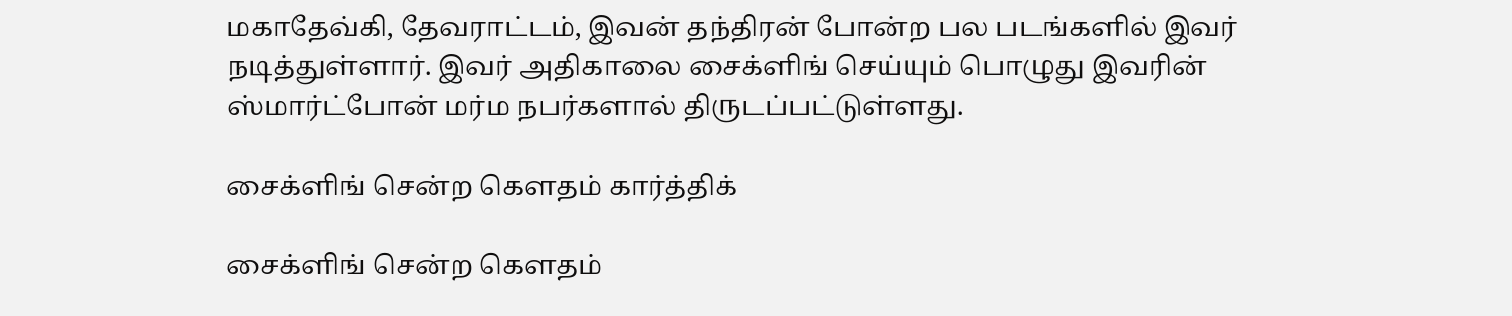மகாதேவ்கி, தேவராட்டம், இவன் தந்திரன் போன்ற பல படங்களில் இவர் நடித்துள்ளார். இவர் அதிகாலை சைக்ளிங் செய்யும் பொழுது இவரின் ஸ்மார்ட்போன் மர்ம நபர்களால் திருடப்பட்டுள்ளது.

சைக்ளிங் சென்ற கெளதம் கார்த்திக்

சைக்ளிங் சென்ற கெளதம்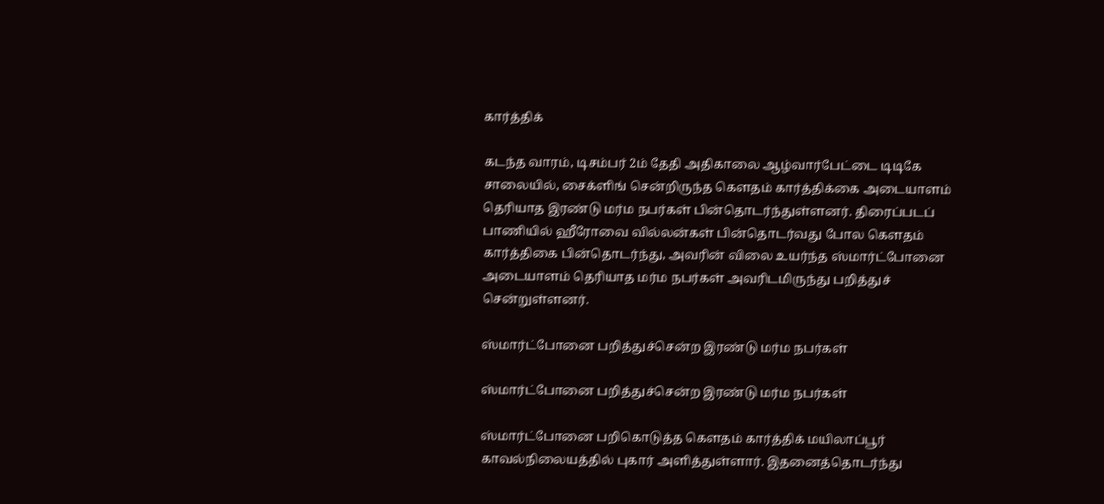கார்த்திக்

கடந்த வாரம், டிசம்பர் 2ம் தேதி அதிகாலை ஆழ்வார்பேட்டை டிடிகே சாலையில், சைக்ளிங் சென்றிருந்த கெளதம் கார்த்திக்கை அடையாளம் தெரியாத இரண்டு மர்ம நபர்கள் பின்தொடர்ந்துள்ளனர். திரைப்படப் பாணியில் ஹீரோவை வில்லன்கள் பின்தொடர்வது போல கௌதம் கார்த்திகை பின்தொடர்ந்து, அவரின் விலை உயர்ந்த ஸ்மார்ட்போனை அடையாளம் தெரியாத மர்ம நபர்கள் அவரிடமிருந்து பறித்துச் சென்றுள்ளனர்.

ஸ்மார்ட்போனை பறித்துச்சென்ற இரண்டு மர்ம நபர்கள்

ஸ்மார்ட்போனை பறித்துச்சென்ற இரண்டு மர்ம நபர்கள்

ஸ்மார்ட்போனை பறிகொடுத்த கெளதம் கார்த்திக் மயிலாப்பூர் காவல்நிலையத்தில் புகார் அளித்துள்ளார். இதனைத்தொடர்ந்து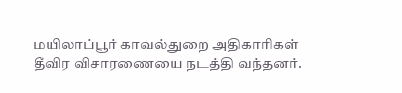மயிலாப்பூர் காவல்துறை அதிகாரிகள் தீவிர விசாரணையை நடத்தி வந்தனர்.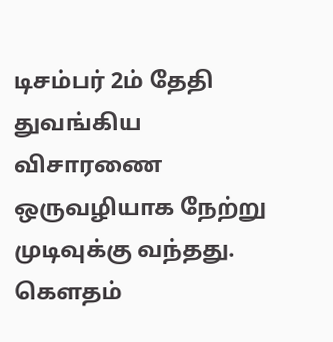டிசம்பர் 2ம் தேதி துவங்கிய விசாரணை ஒருவழியாக நேற்று முடிவுக்கு வந்தது. கௌதம்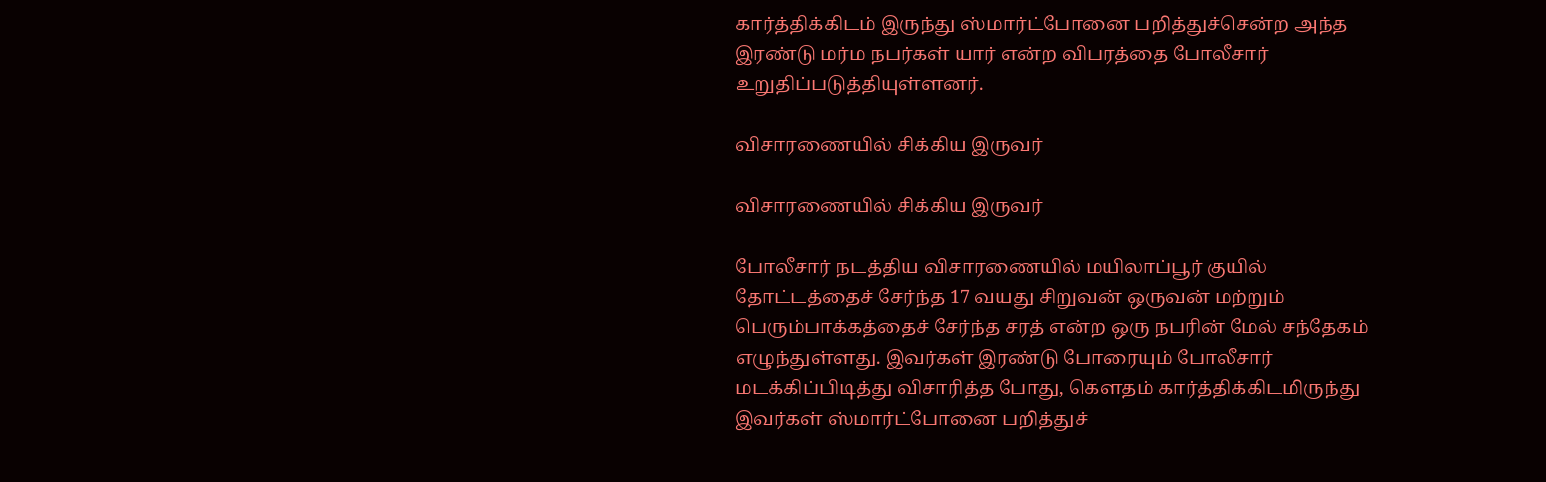கார்த்திக்கிடம் இருந்து ஸ்மார்ட்போனை பறித்துச்சென்ற அந்த இரண்டு மர்ம நபர்கள் யார் என்ற விபரத்தை போலீசார் உறுதிப்படுத்தியுள்ளனர்.

விசாரணையில் சிக்கிய இருவர்

விசாரணையில் சிக்கிய இருவர்

போலீசார் நடத்திய விசாரணையில் மயிலாப்பூர் குயில் தோட்டத்தைச் சேர்ந்த 17 வயது சிறுவன் ஒருவன் மற்றும் பெரும்பாக்கத்தைச் சேர்ந்த சரத் என்ற ஒரு நபரின் மேல் சந்தேகம் எழுந்துள்ளது. இவர்கள் இரண்டு போரையும் போலீசார் மடக்கிப்பிடித்து விசாரித்த போது, கெளதம் கார்த்திக்கிடமிருந்து இவர்கள் ஸ்மார்ட்போனை பறித்துச்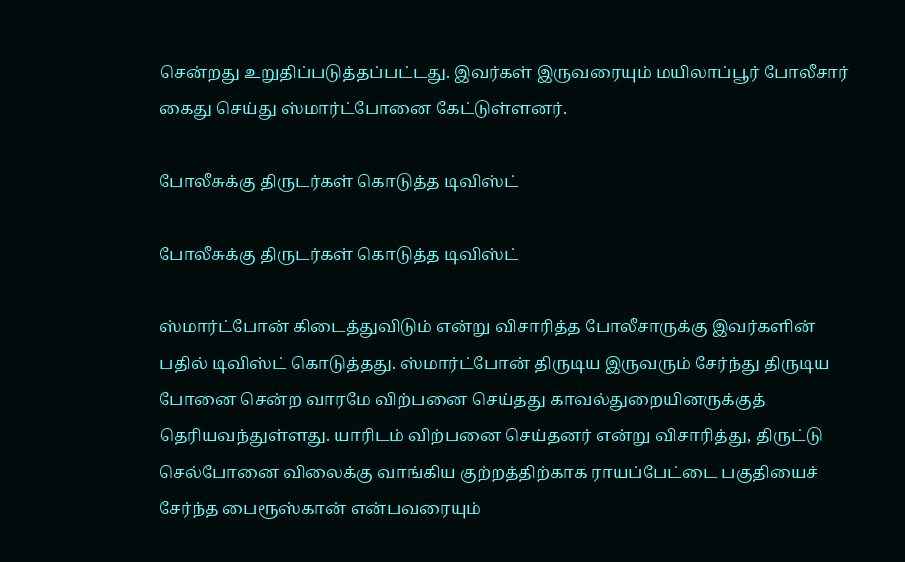சென்றது உறுதிப்படுத்தப்பட்டது. இவர்கள் இருவரையும் மயிலாப்பூர் போலீசார் கைது செய்து ஸ்மார்ட்போனை கேட்டுள்ளனர்.

போலீசுக்கு திருடர்கள் கொடுத்த டிவிஸ்ட்

போலீசுக்கு திருடர்கள் கொடுத்த டிவிஸ்ட்

ஸ்மார்ட்போன் கிடைத்துவிடும் என்று விசாரித்த போலீசாருக்கு இவர்களின் பதில் டிவிஸ்ட் கொடுத்தது. ஸ்மார்ட்போன் திருடிய இருவரும் சேர்ந்து திருடிய போனை சென்ற வாரமே விற்பனை செய்தது காவல்துறையினருக்குத் தெரியவந்துள்ளது. யாரிடம் விற்பனை செய்தனர் என்று விசாரித்து, திருட்டு செல்போனை விலைக்கு வாங்கிய குற்றத்திற்காக ராயப்பேட்டை பகுதியைச் சேர்ந்த பைரூஸ்கான் என்பவரையும்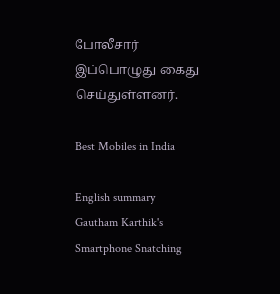போலீசார் இப்பொழுது கைது செய்துள்ளனர்.

Best Mobiles in India

English summary
Gautham Karthik's Smartphone Snatching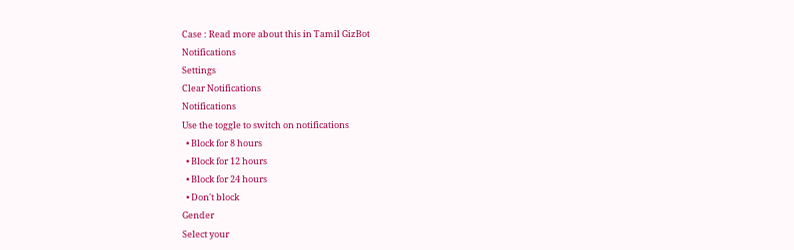Case : Read more about this in Tamil GizBot
Notifications
Settings
Clear Notifications
Notifications
Use the toggle to switch on notifications
  • Block for 8 hours
  • Block for 12 hours
  • Block for 24 hours
  • Don't block
Gender
Select your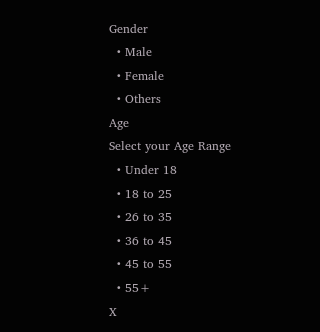Gender
  • Male
  • Female
  • Others
Age
Select your Age Range
  • Under 18
  • 18 to 25
  • 26 to 35
  • 36 to 45
  • 45 to 55
  • 55+
X